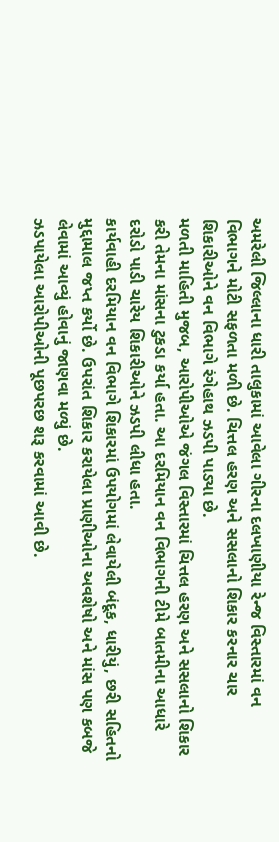અમરેલી જિલ્લાના ધારી તાલુકામાં આવેલા ગીરના દલખાણીયા રેન્જ વિસ્તારમાં વન વિભાગને મોટી સફળતા મળી છે. ચિત્તલ હરણ અને સસલાનો શિકાર કરનાર ચાર શિકારીઓને વન વિભાગે રંગેહાથ ઝડપી પાડ્યા છે.
મળતી માહિતી મુજબ, આરોપીઓએ જંગલ વિસ્તારમાં ચિત્તલ હરણ અને સસલાનો શિકાર કરી તેમના માંસના ટુકડા કર્યા હતા. આ દરમિયાન વન વિભાગની ટીમે બાતમીના આધારે દરોડો પાડી ચારેય શિકારીઓને ઝડપી લીધા હતા.
કાર્યવાહી દરમિયાન વન વિભાગે શિકારમાં ઉપયોગમાં લેવાયેલી બંદૂક, ધારીયું, છરી સહિતનો મુદ્દામાલ જપ્ત કર્યો છે. ઉપરાંત શિકાર કરાયેલા પ્રાણીઓના અવશેષો અને માંસ પણ કબજે લેવામાં આવ્યું હોવાનું જાણવા મળ્યું છે.
ઝડપાયેલા આરોપીઓની પૂછપરછ શરૂ કરવામાં આવી છે.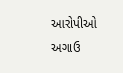આરોપીઓ અગાઉ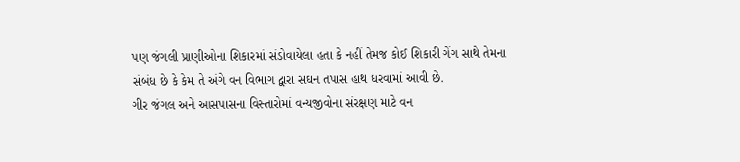પણ જંગલી પ્રાણીઓના શિકારમાં સંડોવાયેલા હતા કે નહીં તેમજ કોઈ શિકારી ગેંગ સાથે તેમના સંબંધ છે કે કેમ તે અંગે વન વિભાગ દ્વારા સઘન તપાસ હાથ ધરવામાં આવી છે.
ગીર જંગલ અને આસપાસના વિસ્તારોમાં વન્યજીવોના સંરક્ષણ માટે વન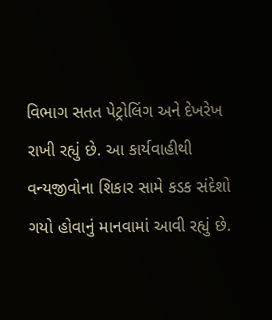વિભાગ સતત પેટ્રોલિંગ અને દેખરેખ રાખી રહ્યું છે. આ કાર્યવાહીથી વન્યજીવોના શિકાર સામે કડક સંદેશો ગયો હોવાનું માનવામાં આવી રહ્યું છે.